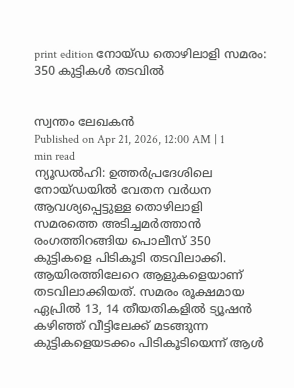print edition നോയ്ഡ തൊഴിലാളി സമരം: 350 കുട്ടികൾ തടവിൽ


സ്വന്തം ലേഖകൻ
Published on Apr 21, 2026, 12:00 AM | 1 min read
ന്യൂഡൽഹി: ഉത്തർപ്രദേശിലെ നോയ്ഡയിൽ വേതന വർധന ആവശ്യപ്പെട്ടുള്ള തൊഴിലാളി സമരത്തെ അടിച്ചമർത്താൻ രംഗത്തിറങ്ങിയ പൊലീസ് 350 കുട്ടികളെ പിടികൂടി തടവിലാക്കി. ആയിരത്തിലേറെ ആളുകളെയാണ് തടവിലാക്കിയത്. സമരം രൂക്ഷമായ ഏപ്രിൽ 13, 14 തീയതികളിൽ ട്യൂഷൻ കഴിഞ്ഞ് വീട്ടിലേക്ക് മടങ്ങുന്ന കുട്ടികളെയടക്കം പിടികൂടിയെന്ന് ആൾ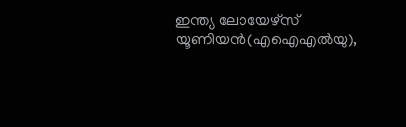ഇന്ത്യ ലോയേഴ്സ് യൂണിയൻ(എഐഎൽയു),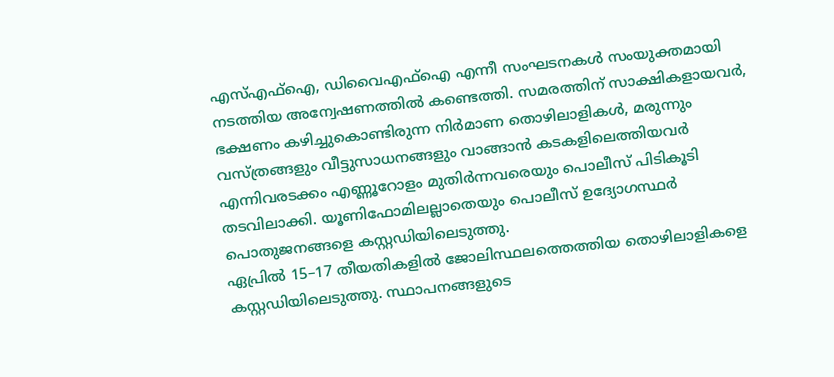എസ്എഫ്ഐ, ഡിവൈഎഫ്ഐ എന്നീ സംഘടനകൾ സംയുക്തമായി നടത്തിയ അന്വേഷണത്തിൽ കണ്ടെത്തി. സമരത്തിന് സാക്ഷികളായവർ, ഭക്ഷണം കഴിച്ചുകൊണ്ടിരുന്ന നിർമാണ തൊഴിലാളികൾ, മരുന്നും വസ്ത്രങ്ങളും വീട്ടുസാധനങ്ങളും വാങ്ങാൻ കടകളിലെത്തിയവർ എന്നിവരടക്കം എണ്ണൂറോളം മുതിർന്നവരെയും പൊലീസ് പിടികൂടി തടവിലാക്കി. യൂണിഫോമിലല്ലാതെയും പൊലീസ് ഉദ്യോഗസ്ഥർ പൊതുജനങ്ങളെ കസ്റ്റഡിയിലെടുത്തു.
ഏപ്രിൽ 15–17 തീയതികളിൽ ജോലിസ്ഥലത്തെത്തിയ തൊഴിലാളികളെ കസ്റ്റഡിയിലെടുത്തു. സ്ഥാപനങ്ങളുടെ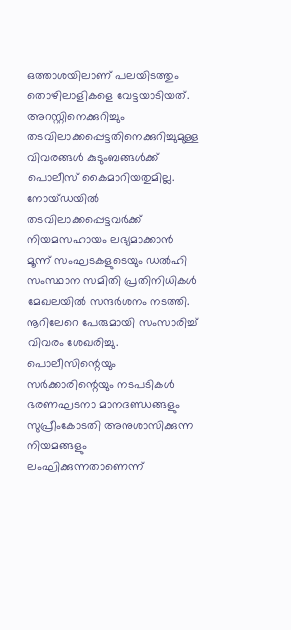ഒത്താശയിലാണ് പലയിടത്തും തൊഴിലാളികളെ വേട്ടയാടിയത്. അറസ്റ്റിനെക്കുറിച്ചും തടവിലാക്കപ്പെട്ടതിനെക്കുറിച്ചുമുള്ള വിവരങ്ങൾ കുടുംബങ്ങൾക്ക് പൊലീസ് കൈമാറിയതുമില്ല. നോയ്ഡയിൽ തടവിലാക്കപ്പെട്ടവർക്ക് നിയമസഹായം ലഭ്യമാക്കാൻ മൂന്ന് സംഘടകളുടെയും ഡൽഹി സംസ്ഥാന സമിതി പ്രതിനിധികൾ മേഖലയിൽ സന്ദർശനം നടത്തി. നൂറിലേറെ പേരുമായി സംസാരിച്ച് വിവരം ശേഖരിച്ചു. പൊലീസിന്റെയും സർക്കാരിന്റെയും നടപടികൾ ഭരണഘടനാ മാനദണ്ഡങ്ങളും സുപ്രീംകോടതി അനുശാസിക്കുന്ന നിയമങ്ങളും ലംഘിക്കുന്നതാണെന്ന്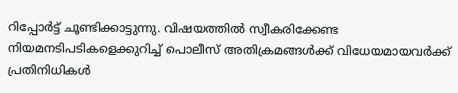റിപ്പോർട്ട് ചൂണ്ടിക്കാട്ടുന്നു. വിഷയത്തിൽ സ്വീകരിക്കേണ്ട നിയമനടിപടികളെക്കുറിച്ച് പൊലീസ് അതിക്രമങ്ങൾക്ക് വിധേയമായവർക്ക് പ്രതിനിധികൾ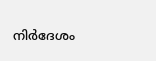നിർദേശം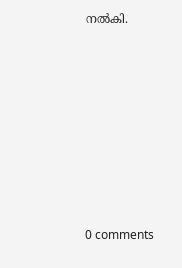നൽകി.











0 comments